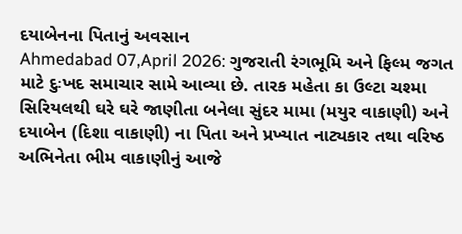દયાબેનના પિતાનું અવસાન
Ahmedabad 07,April 2026: ગુજરાતી રંગભૂમિ અને ફિલ્મ જગત માટે દુઃખદ સમાચાર સામે આવ્યા છે. તારક મહેતા કા ઉલ્ટા ચશ્મા સિરિયલથી ઘરે ઘરે જાણીતા બનેલા સુંદર મામા (મયુર વાકાણી) અને દયાબેન (દિશા વાકાણી) ના પિતા અને પ્રખ્યાત નાટ્યકાર તથા વરિષ્ઠ અભિનેતા ભીમ વાકાણીનું આજે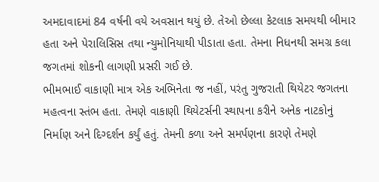અમદાવાદમાં 84 વર્ષની વયે અવસાન થયું છે. તેઓ છેલ્લા કેટલાક સમયથી બીમાર હતા અને પેરાલિસિસ તથા ન્યુમોનિયાથી પીડાતા હતા. તેમના નિધનથી સમગ્ર કલા જગતમાં શોકની લાગણી પ્રસરી ગઈ છે.
ભીમભાઈ વાકાણી માત્ર એક અભિનેતા જ નહીં, પરંતુ ગુજરાતી થિયેટર જગતના મહત્વના સ્તંભ હતા. તેમણે વાકાણી થિયેટર્સની સ્થાપના કરીને અનેક નાટકોનું નિર્માણ અને દિગ્દર્શન કર્યું હતું. તેમની કળા અને સમર્પણના કારણે તેમણે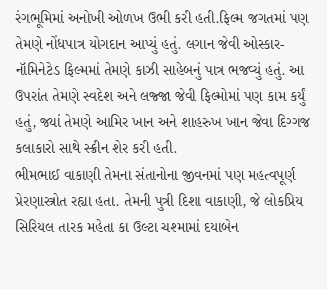રંગભૂમિમાં અનોખી ઓળખ ઉભી કરી હતી.ફિલ્મ જગતમાં પણ તેમણે નોંધપાત્ર યોગદાન આપ્યું હતું. લગાન જેવી ઓસ્કાર-નૉમિનેટેડ ફિલ્મમાં તેમણે કાઝી સાહેબનું પાત્ર ભજવ્યું હતું. આ ઉપરાંત તેમણે સ્વદેશ અને લજ્જા જેવી ફિલ્મોમાં પણ કામ કર્યું હતું, જ્યાં તેમણે આમિર ખાન અને શાહરુખ ખાન જેવા દિગ્ગજ કલાકારો સાથે સ્ક્રીન શેર કરી હતી.
ભીમભાઈ વાકાણી તેમના સંતાનોના જીવનમાં પણ મહત્વપૂર્ણ પ્રેરણાસ્ત્રોત રહ્યા હતા. તેમની પુત્રી દિશા વાકાણી, જે લોકપ્રિય સિરિયલ તારક મહેતા કા ઉલ્ટા ચશ્મામાં દયાબેન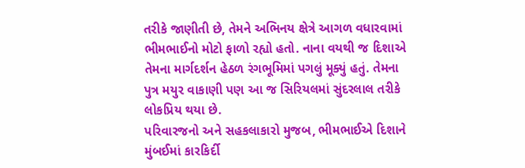તરીકે જાણીતી છે, તેમને અભિનય ક્ષેત્રે આગળ વધારવામાં ભીમભાઈનો મોટો ફાળો રહ્યો હતો. નાના વયથી જ દિશાએ તેમના માર્ગદર્શન હેઠળ રંગભૂમિમાં પગલું મૂક્યું હતું. તેમના પુત્ર મયુર વાકાણી પણ આ જ સિરિયલમાં સુંદરલાલ તરીકે લોકપ્રિય થયા છે.
પરિવારજનો અને સહકલાકારો મુજબ, ભીમભાઈએ દિશાને મુંબઈમાં કારકિર્દી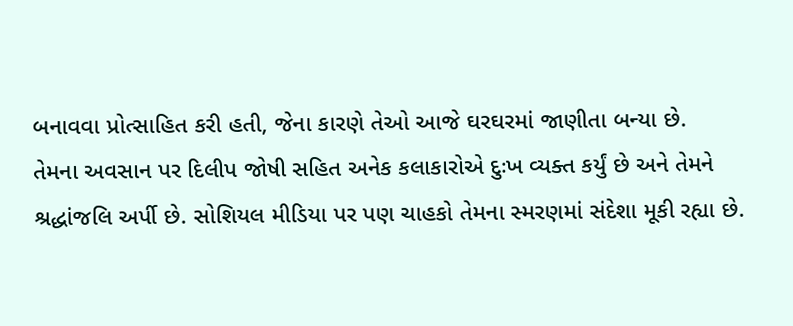બનાવવા પ્રોત્સાહિત કરી હતી, જેના કારણે તેઓ આજે ઘરઘરમાં જાણીતા બન્યા છે.
તેમના અવસાન પર દિલીપ જોષી સહિત અનેક કલાકારોએ દુઃખ વ્યક્ત કર્યું છે અને તેમને શ્રદ્ધાંજલિ અર્પી છે. સોશિયલ મીડિયા પર પણ ચાહકો તેમના સ્મરણમાં સંદેશા મૂકી રહ્યા છે.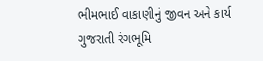ભીમભાઈ વાકાણીનું જીવન અને કાર્ય ગુજરાતી રંગભૂમિ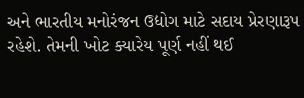અને ભારતીય મનોરંજન ઉદ્યોગ માટે સદાય પ્રેરણારૂપ રહેશે. તેમની ખોટ ક્યારેય પૂર્ણ નહીં થઈ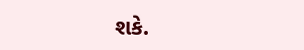શકે.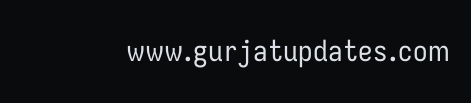www.gurjatupdates.com